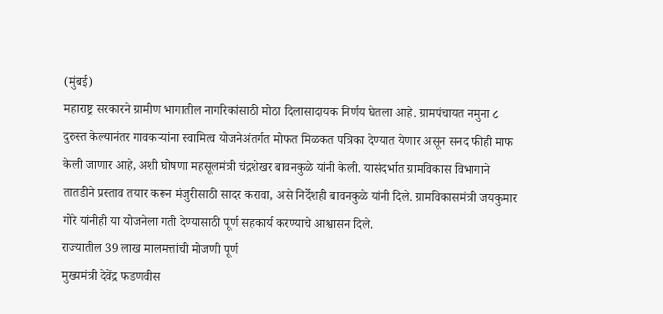(मुंबई)
महाराष्ट्र सरकारने ग्रामीण भागातील नागरिकांसाठी मोठा दिलासादायक निर्णय घेतला आहे. ग्रामपंचायत नमुना ८ दुरुस्त केल्यानंतर गावकऱ्यांना स्वामित्व योजनेअंतर्गत मोफत मिळकत पत्रिका देण्यात येणार असून सनद फीही माफ केली जाणार आहे, अशी घोषणा महसूलमंत्री चंद्रशेखर बावनकुळे यांनी केली. यासंदर्भात ग्रामविकास विभागाने तातडीने प्रस्ताव तयार करून मंजुरीसाठी सादर करावा, असे निर्देशही बावनकुळे यांनी दिले. ग्रामविकासमंत्री जयकुमार गोरे यांनीही या योजनेला गती देण्यासाठी पूर्ण सहकार्य करण्याचे आश्वासन दिले.
राज्यातील 39 लाख मालमत्तांची मोजणी पूर्ण
मुख्यमंत्री देवेंद्र फडणवीस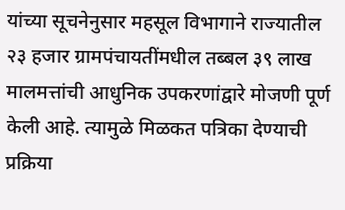यांच्या सूचनेनुसार महसूल विभागाने राज्यातील २३ हजार ग्रामपंचायतींमधील तब्बल ३९ लाख मालमत्तांची आधुनिक उपकरणांद्वारे मोजणी पूर्ण केली आहे. त्यामुळे मिळकत पत्रिका देण्याची प्रक्रिया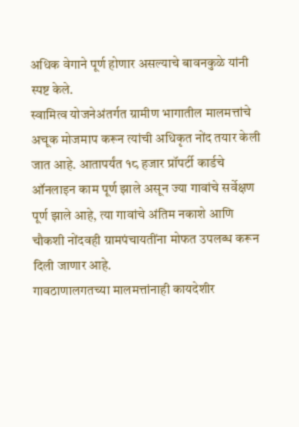अधिक वेगाने पूर्ण होणार असल्याचे बावनकुळे यांनी स्पष्ट केले.
स्वामित्व योजनेअंतर्गत ग्रामीण भागातील मालमत्तांचे अचूक मोजमाप करून त्यांची अधिकृत नोंद तयार केली जात आहे. आतापर्यंत १८ हजार प्रॉपर्टी कार्डचे ऑनलाइन काम पूर्ण झाले असून ज्या गावांचे सर्वेक्षण पूर्ण झाले आहे, त्या गावांचे अंतिम नकाशे आणि चौकशी नोंदवही ग्रामपंचायतींना मोफत उपलब्ध करून दिली जाणार आहे.
गावठाणालगतच्या मालमत्तांनाही कायदेशीर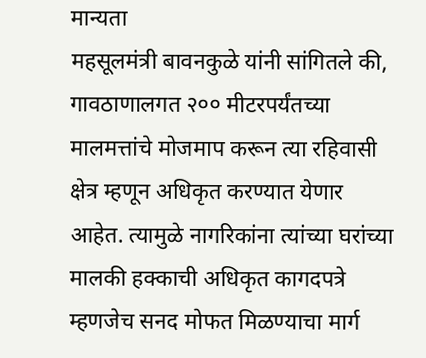मान्यता
महसूलमंत्री बावनकुळे यांनी सांगितले की, गावठाणालगत २०० मीटरपर्यंतच्या मालमत्तांचे मोजमाप करून त्या रहिवासी क्षेत्र म्हणून अधिकृत करण्यात येणार आहेत. त्यामुळे नागरिकांना त्यांच्या घरांच्या मालकी हक्काची अधिकृत कागदपत्रे म्हणजेच सनद मोफत मिळण्याचा मार्ग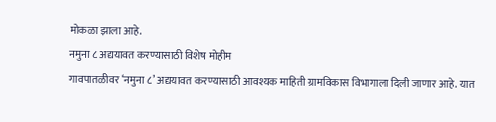मोकळा झाला आहे.
नमुना ८ अद्ययावत करण्यासाठी विशेष मोहीम
गावपातळीवर ‘नमुना ८’ अद्ययावत करण्यासाठी आवश्यक माहिती ग्रामविकास विभागाला दिली जाणार आहे. यात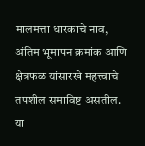मालमत्ता धारकाचे नाव, अंतिम भूमापन क्रमांक आणि क्षेत्रफळ यांसारखे महत्त्वाचे तपशील समाविष्ट असतील. या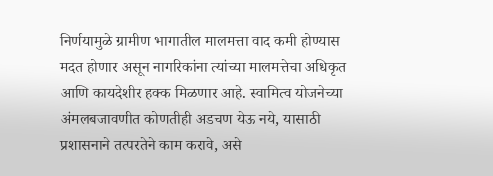निर्णयामुळे ग्रामीण भागातील मालमत्ता वाद कमी होण्यास मदत होणार असून नागरिकांना त्यांच्या मालमत्तेचा अधिकृत आणि कायदेशीर हक्क मिळणार आहे. स्वामित्व योजनेच्या अंमलबजावणीत कोणतीही अडचण येऊ नये, यासाठी प्रशासनाने तत्परतेने काम करावे, असे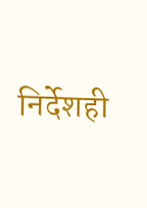निर्देशही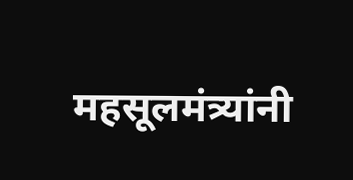महसूलमंत्र्यांनी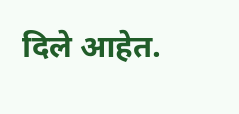दिले आहेत.